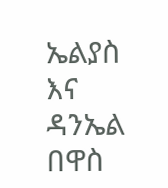ኤልያስ እና ዳንኤል በዋስ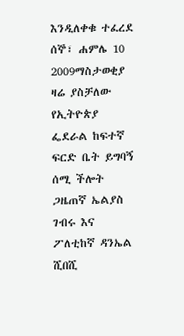እንዲለቀቁ ተፈረደ
ሰኞ፣ ሐምሌ 10 2009ማስታወቂያ
ዛሬ ያስቻለው የኢትዮጵያ ፌደራል ከፍተኛ ፍርድ ቤት ይግባኝ ሰሚ ችሎት ጋዜጠኛ ኤልያስ ገብሩ እና ፖለቲከኛ ዳንኤል ሺበሺ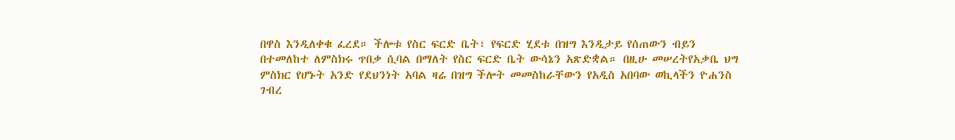በዋስ እንዲለቀቁ ፈረደ። ችሎቱ የስር ፍርድ ቤት፣ የፍርድ ሂደቱ በዝግ እንዲታይ የሰጠውን ብይን በተመለከተ ለምስክሩ ጥበቃ ሲባል በማለት የስር ፍርድ ቤት ውሳኔን አጽድቋል። በዚሁ መሠረትየአቃቤ ህግ ምስክር የሆኑት አንድ የደህንነት አባል ዛሬ በዝግ ችሎት መመስከራቸውን የአዲስ አበባው ወኪላችን ዮሐንስ ገብረ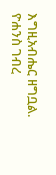እግዚአብሔር ዘግቧል.
ዮሐንስ ገብረ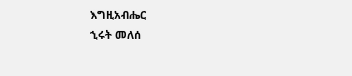እግዚአብሔር
ኂሩት መለሰ